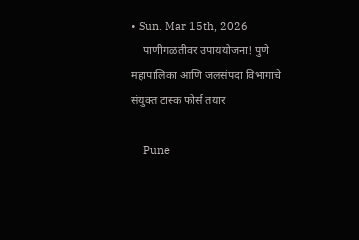• Sun. Mar 15th, 2026
    पाणीगळतीवर उपाययोजना! पुणे महापालिका आणि जलसंपदा विभागाचे संयुक्त टास्क फोर्स तयार

    Pune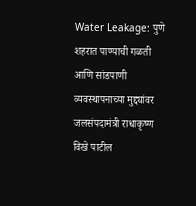Water Leakage: पुणे शहरात पाण्याची गळती आणि सांडपाणी व्यवस्थापनाच्या मुद्द्यांवर जलसंपदामंत्री राधाकृष्ण विखे पाटील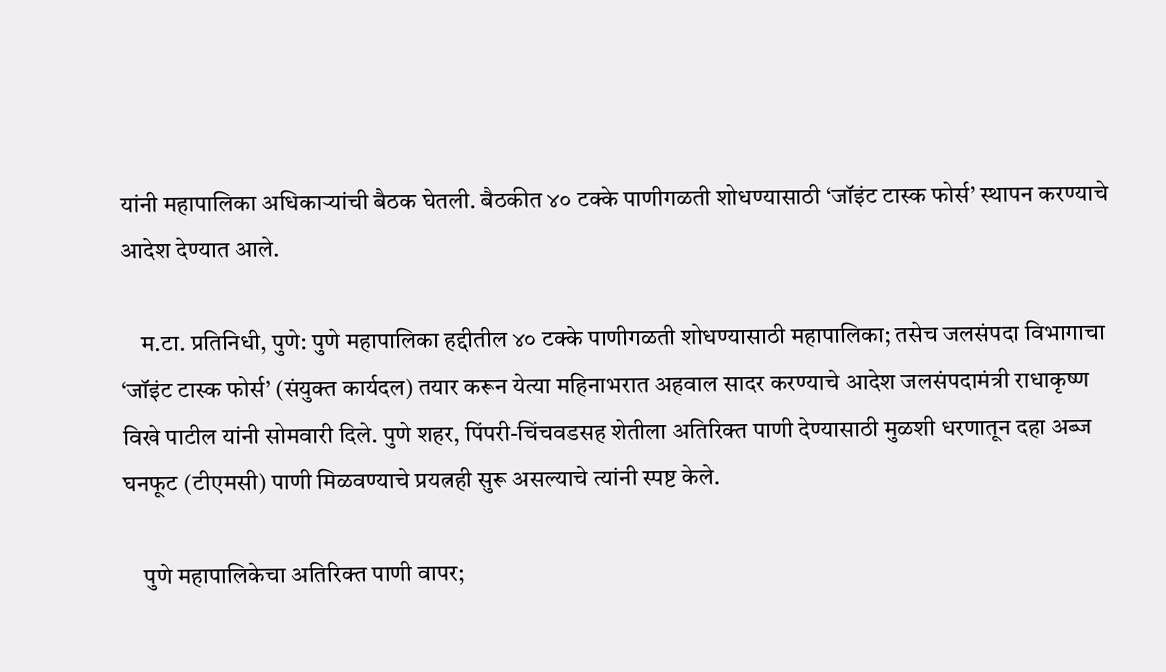यांनी महापालिका अधिकाऱ्यांची बैठक घेतली. बैठकीत ४० टक्के पाणीगळती शोधण्यासाठी ‘जॉइंट टास्क फोर्स’ स्थापन करण्याचे आदेश देण्यात आले.

    म.टा. प्रतिनिधी, पुणे: पुणे महापालिका हद्दीतील ४० टक्के पाणीगळती शोधण्यासाठी महापालिका; तसेच जलसंपदा विभागाचा ‘जॉइंट टास्क फोर्स’ (संयुक्त कार्यदल) तयार करून येत्या महिनाभरात अहवाल सादर करण्याचे आदेश जलसंपदामंत्री राधाकृष्ण विखे पाटील यांनी सोमवारी दिले. पुणे शहर, पिंपरी-चिंचवडसह शेतीला अतिरिक्त पाणी देण्यासाठी मुळशी धरणातून दहा अब्ज घनफूट (टीएमसी) पाणी मिळवण्याचे प्रयत्नही सुरू असल्याचे त्यांनी स्पष्ट केले.

    पुणे महापालिकेचा अतिरिक्त पाणी वापर;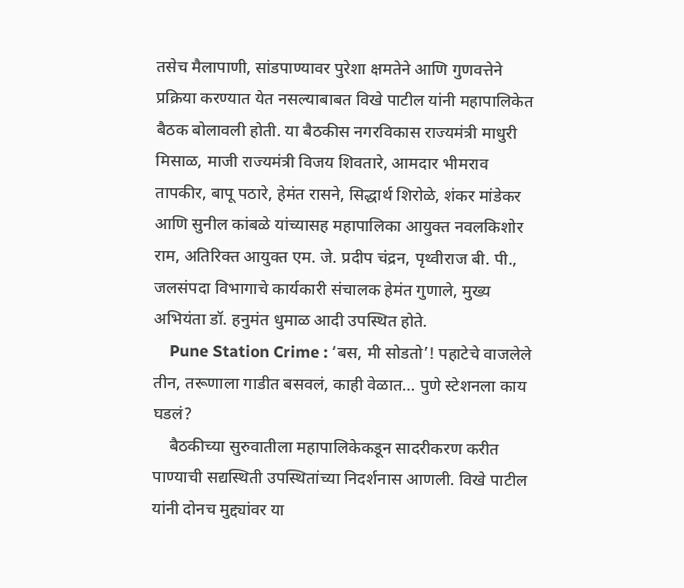तसेच मैलापाणी, सांडपाण्यावर पुरेशा क्षमतेने आणि गुणवत्तेने प्रक्रिया करण्यात येत नसल्याबाबत विखे पाटील यांनी महापालिकेत बैठक बोलावली होती. या बैठकीस नगरविकास राज्यमंत्री माधुरी मिसाळ, माजी राज्यमंत्री विजय शिवतारे, आमदार भीमराव तापकीर, बापू पठारे, हेमंत रासने, सिद्धार्थ शिरोळे, शंकर मांडेकर आणि सुनील कांबळे यांच्यासह महापालिका आयुक्त नवलकिशोर राम, अतिरिक्त आयुक्त एम. जे. प्रदीप चंद्रन, पृथ्वीराज बी. पी., जलसंपदा विभागाचे कार्यकारी संचालक हेमंत गुणाले, मुख्य अभियंता डॉ. हनुमंत धुमाळ आदी उपस्थित होते.
    Pune Station Crime : ‘बस, मी सोडतो’! पहाटेचे वाजलेले तीन, तरूणाला गाडीत बसवलं, काही वेळात… पुणे स्टेशनला काय घडलं?
    बैठकीच्या सुरुवातीला महापालिकेकडून सादरीकरण करीत पाण्याची सद्यस्थिती उपस्थितांच्या निदर्शनास आणली. विखे पाटील यांनी दोनच मुद्द्यांवर या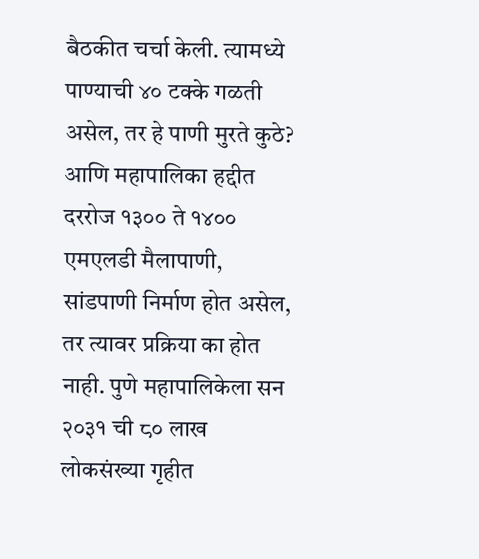बैठकीत चर्चा केली. त्यामध्ये पाण्याची ४० टक्के गळती असेल, तर हे पाणी मुरते कुठे? आणि महापालिका हद्दीत दररोज १३०० ते १४०० एमएलडी मैलापाणी, सांडपाणी निर्माण होत असेल, तर त्यावर प्रक्रिया का होत नाही. पुणे महापालिकेला सन २०३१ ची ८० लाख लोकसंख्या गृहीत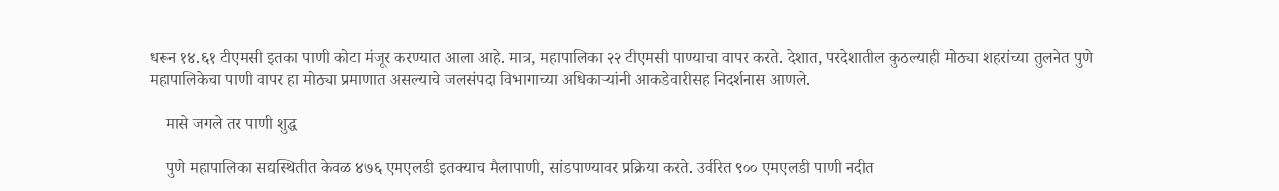धरून १४.६१ टीएमसी इतका पाणी कोटा मंजूर करण्यात आला आहे. मात्र, महापालिका २२ टीएमसी पाण्याचा वापर करते. देशात, परदेशातील कुठल्याही मोठ्या शहरांच्या तुलनेत पुणे महापालिकेचा पाणी वापर हा मोठ्या प्रमाणात असल्याचे जलसंपदा विभागाच्या अधिकाऱ्यांनी आकडेवारीसह निदर्शनास आणले.

    मासे जगले तर पाणी शुद्ध

    पुणे महापालिका सद्यस्थितीत केवळ ४७६ एमएलडी इतक्याच मैलापाणी, सांडपाण्यावर प्रक्रिया करते. उर्वरित ९०० एमएलडी पाणी नदीत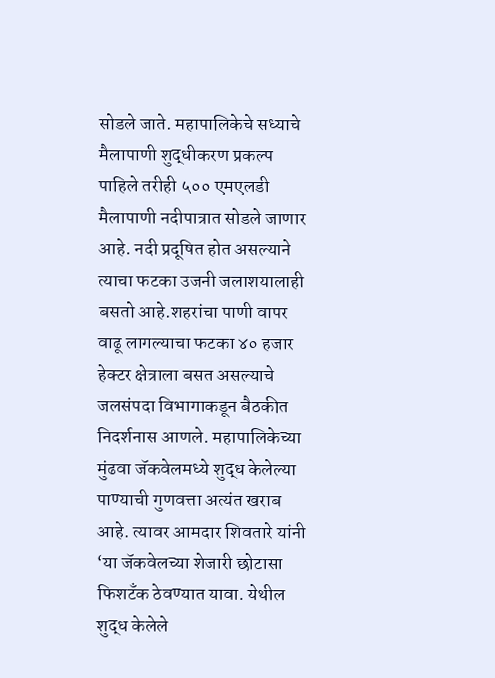सोडले जाते. महापालिकेचे सध्याचे मैलापाणी शुद्धीकरण प्रकल्प पाहिले तरीही ५०० एमएलडी मैलापाणी नदीपात्रात सोडले जाणार आहे. नदी प्रदूषित होत असल्याने त्याचा फटका उजनी जलाशयालाही बसतो आहे.शहरांचा पाणी वापर वाढू लागल्याचा फटका ४० हजार हेक्टर क्षेत्राला बसत असल्याचे जलसंपदा विभागाकडून बैठकीत निदर्शनास आणले. महापालिकेच्या मुंढवा जॅकवेलमध्ये शुद्ध केलेल्या पाण्याची गुणवत्ता अत्यंत खराब आहे. त्यावर आमदार शिवतारे यांनी ‘या जॅकवेलच्या शेजारी छोटासा फिशटँक ठेवण्यात यावा. येथील शुद्ध केलेले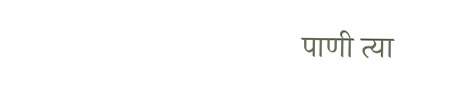पाणी त्या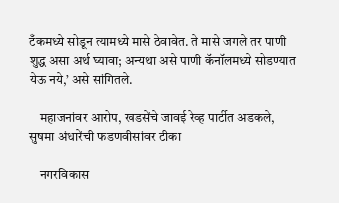टँकमध्ये सोडून त्यामध्ये मासे ठेवावेत. ते मासे जगले तर पाणी शुद्ध असा अर्थ घ्यावा; अन्यथा असे पाणी कॅनॉलमध्ये सोडण्यात येऊ नये,’ असे सांगितले.

    महाजनांवर आरोप, खडसेंचे जावई रेव्ह पार्टीत अडकले, सुषमा अंधारेंची फडणवीसांवर टीका

    नगरविकास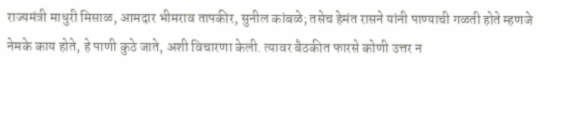राज्यमंत्री माधुरी मिसाळ, आमदार भीमराव तापकीर, सुनील कांबळे; तसेच हेमंत रासने यांनी पाण्याची गळती होते म्हणजे नेमके काय होते, हे पाणी कुठे जाते, अशी विचारणा केली. त्यावर बैठकीत फारसे कोणी उत्तर न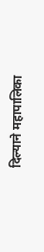दिल्याने महापालिका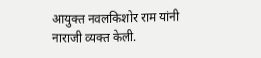आयुक्त नवलकिशोर राम यांनी नाराजी व्यक्त केली.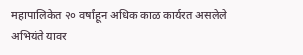महापालिकेत २० वर्षांहून अधिक काळ कार्यरत असलेले अभियंते यावर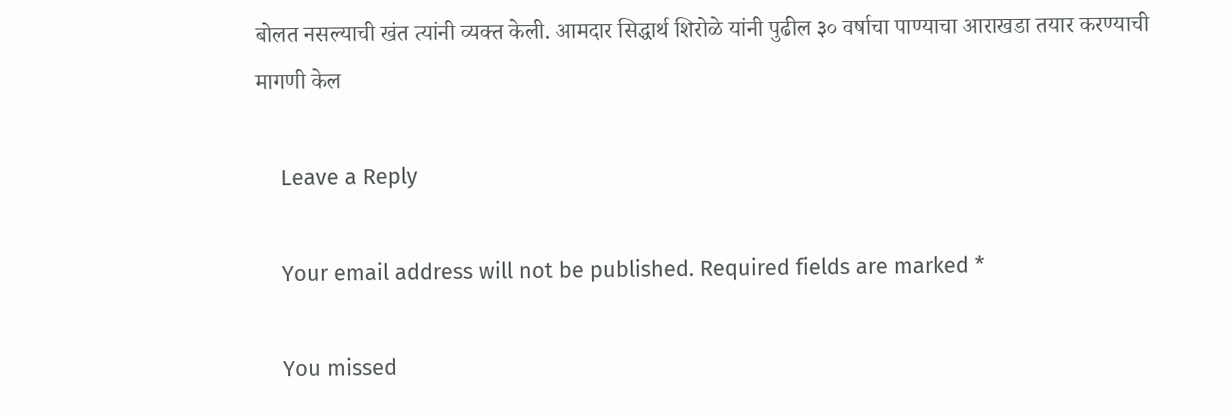बोलत नसल्याची खंत त्यांनी व्यक्त केली. आमदार सिद्धार्थ शिरोळे यांनी पुढील ३० वर्षाचा पाण्याचा आराखडा तयार करण्याची मागणी केल

    Leave a Reply

    Your email address will not be published. Required fields are marked *

    You missed